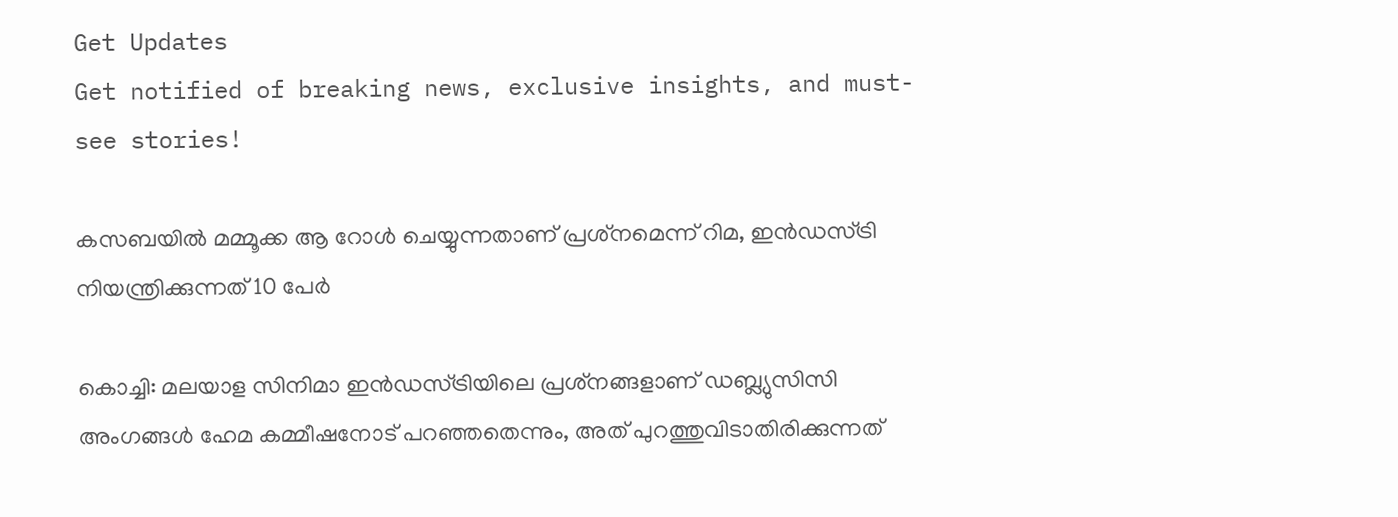Get Updates
Get notified of breaking news, exclusive insights, and must-see stories!

കസബയില്‍ മമ്മൂക്ക ആ റോള്‍ ചെയ്യുന്നതാണ് പ്രശ്‌നമെന്ന് റിമ, ഇന്‍ഡസ്ട്രി നിയന്ത്രിക്കുന്നത് 10 പേര്‍

കൊച്ചി: മലയാള സിനിമാ ഇന്‍ഡസ്ട്രിയിലെ പ്രശ്‌നങ്ങളാണ് ഡബ്ല്യുസിസി അംഗങ്ങള്‍ ഹേമ കമ്മീഷനോട് പറഞ്ഞതെന്നും, അത് പുറത്തുവിടാതിരിക്കുന്നത്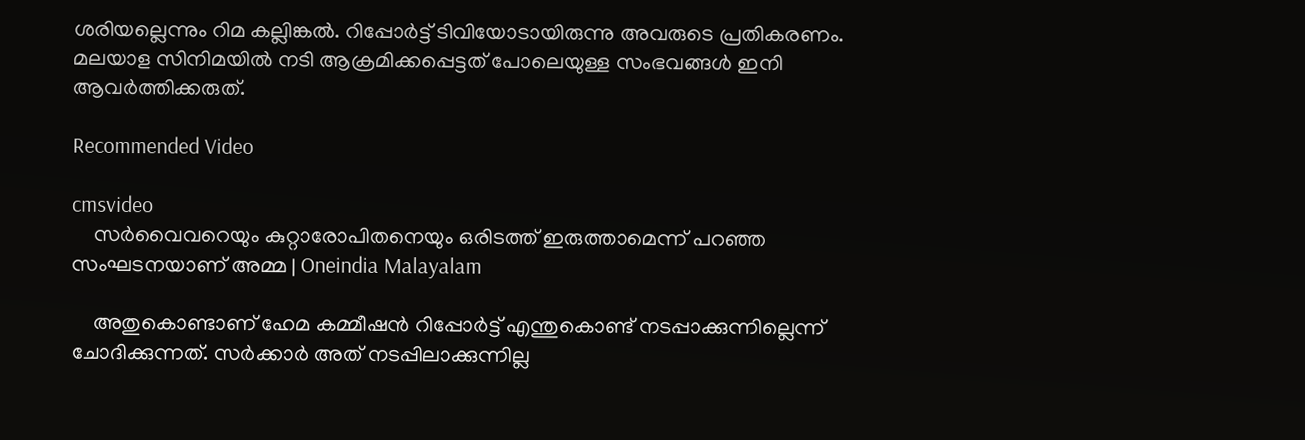ശരിയല്ലെന്നും റിമ കല്ലിങ്കല്‍. റിപ്പോര്‍ട്ട് ടിവിയോടായിരുന്നു അവരുടെ പ്രതികരണം. മലയാള സിനിമയില്‍ നടി ആക്രമിക്കപ്പെട്ടത് പോലെയുള്ള സംഭവങ്ങള്‍ ഇനി ആവര്‍ത്തിക്കരുത്.

Recommended Video

cmsvideo
    സര്‍വൈവറെയും കുറ്റാരോപിതനെയും ഒരിടത്ത് ഇരുത്താമെന്ന് പറഞ്ഞ സംഘടനയാണ് അമ്മ | Oneindia Malayalam

    അതുകൊണ്ടാണ് ഹേമ കമ്മീഷന്‍ റിപ്പോര്‍ട്ട് എന്തുകൊണ്ട് നടപ്പാക്കുന്നില്ലെന്ന് ചോദിക്കുന്നത്. സര്‍ക്കാര്‍ അത് നടപ്പിലാക്കുന്നില്ല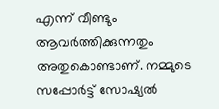എന്ന് വീണ്ടും ആവര്‍ത്തിക്കുന്നതും അതുകൊണ്ടാണ്. നമ്മുടെ സപ്പോര്‍ട്ട് സോഷ്യല്‍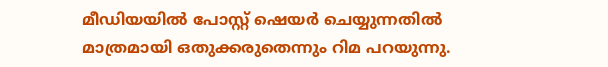മീഡിയയില്‍ പോസ്റ്റ് ഷെയര്‍ ചെയ്യുന്നതില്‍ മാത്രമായി ഒതുക്കരുതെന്നും റിമ പറയുന്നു.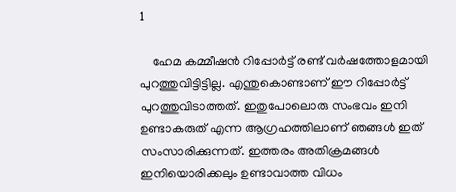1

    ഹേമ കമ്മീഷന്‍ റിപ്പോര്‍ട്ട് രണ്ട് വര്‍ഷത്തോളമായി പുറത്തുവിട്ടിട്ടില്ല. എന്തുകൊണ്ടാണ് ഈ റിപ്പോര്‍ട്ട് പുറത്തുവിടാത്തത്. ഇതുപോലൊരു സംഭവം ഇനി ഉണ്ടാകരുത് എന്ന ആഗ്രഹത്തിലാണ് ഞങ്ങള്‍ ഇത് സംസാരിക്കുന്നത്. ഇത്തരം അതിക്രമങ്ങള്‍ ഇനിയൊരിക്കലും ഉണ്ടാവാത്ത വിധം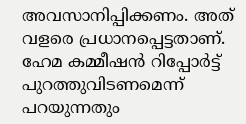അവസാനിപ്പിക്കണം. അത് വളരെ പ്രധാനപ്പെട്ടതാണ്. ഹേമ കമ്മീഷന്‍ റിപ്പോര്‍ട്ട് പുറത്തുവിടണമെന്ന് പറയുന്നതും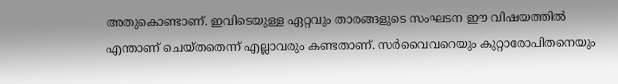അതുകൊണ്ടാണ്. ഇവിടെയുള്ള ഏറ്റവും താരങ്ങളുടെ സംഘടന ഈ വിഷയത്തില്‍ എന്താണ് ചെയ്തതെന്ന് എല്ലാവരും കണ്ടതാണ്. സര്‍വൈവറെയും കുറ്റാരോപിതനെയും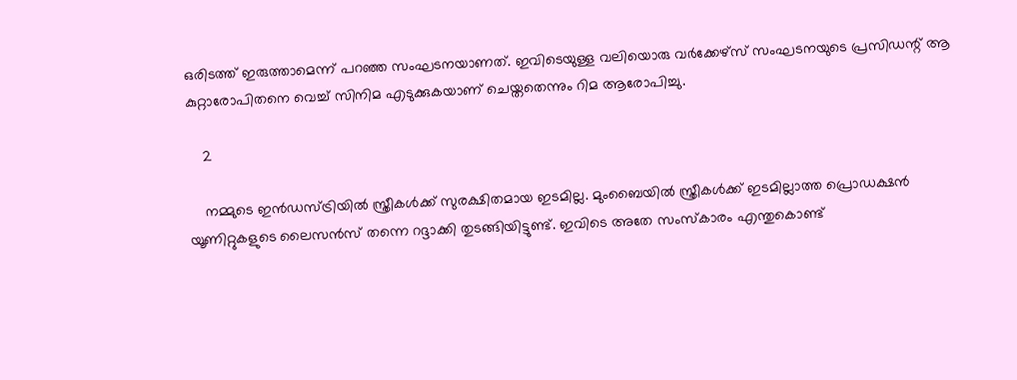ഒരിടത്ത് ഇരുത്താമെന്ന് പറഞ്ഞ സംഘടനയാണത്. ഇവിടെയുള്ള വലിയൊരു വര്‍ക്കേഴ്‌സ് സംഘടനയുടെ പ്രസിഡന്റ് ആ കുറ്റാരോപിതനെ വെച്ച് സിനിമ എടുക്കുകയാണ് ചെയ്തതെന്നും റിമ ആരോപിച്ചു.

    2

    നമ്മുടെ ഇന്‍ഡസ്ട്രിയില്‍ സ്ത്രീകള്‍ക്ക് സുരക്ഷിതമായ ഇടമില്ല. മുംബൈയില്‍ സ്ത്രീകള്‍ക്ക് ഇടമില്ലാത്ത പ്രൊഡക്ഷന്‍ യൂണിറ്റുകളുടെ ലൈസന്‍സ് തന്നെ റദ്ദാക്കി തുടങ്ങിയിട്ടുണ്ട്. ഇവിടെ അതേ സംസ്‌കാരം എന്തുകൊണ്ട്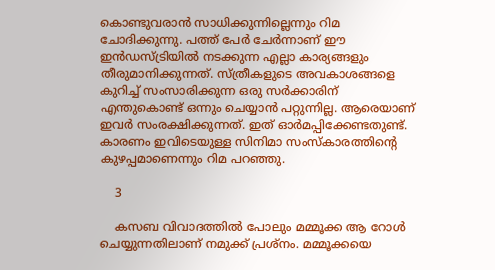കൊണ്ടുവരാന്‍ സാധിക്കുന്നില്ലെന്നും റിമ ചോദിക്കുന്നു. പത്ത് പേര്‍ ചേര്‍ന്നാണ് ഈ ഇന്‍ഡസ്ട്രിയില്‍ നടക്കുന്ന എല്ലാ കാര്യങ്ങളും തീരുമാനിക്കുന്നത്. സ്ത്രീകളുടെ അവകാശങ്ങളെ കുറിച്ച് സംസാരിക്കുന്ന ഒരു സര്‍ക്കാരിന് എന്തുകൊണ്ട് ഒന്നും ചെയ്യാന്‍ പറ്റുന്നില്ല. ആരെയാണ് ഇവര്‍ സംരക്ഷിക്കുന്നത്. ഇത് ഓര്‍മപ്പിക്കേണ്ടതുണ്ട്. കാരണം ഇവിടെയുള്ള സിനിമാ സംസ്‌കാരത്തിന്റെ കുഴപ്പമാണെന്നും റിമ പറഞ്ഞു.

    3

    കസബ വിവാദത്തില്‍ പോലും മമ്മൂക്ക ആ റോള്‍ ചെയ്യുന്നതിലാണ് നമുക്ക് പ്രശ്‌നം. മമ്മൂക്കയെ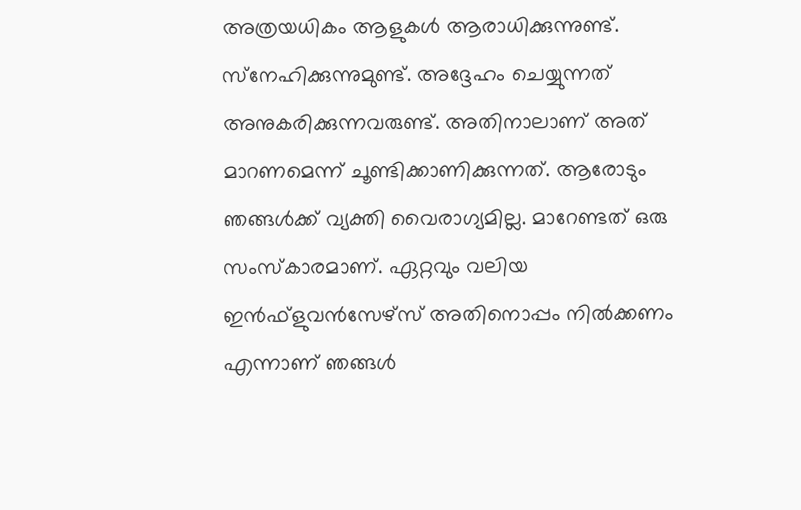അത്രയധികം ആളുകള്‍ ആരാധിക്കുന്നുണ്ട്. സ്‌നേഹിക്കുന്നുമുണ്ട്. അദ്ദേഹം ചെയ്യുന്നത് അനുകരിക്കുന്നവരുണ്ട്. അതിനാലാണ് അത് മാറണമെന്ന് ചൂണ്ടിക്കാണിക്കുന്നത്. ആരോടും ഞങ്ങള്‍ക്ക് വ്യക്തി വൈരാഗ്യമില്ല. മാറേണ്ടത് ഒരു സംസ്‌കാരമാണ്. ഏറ്റവും വലിയ ഇന്‍ഫ്‌ളുവന്‍സേഴ്‌സ് അതിനൊപ്പം നില്‍ക്കണം എന്നാണ് ഞങ്ങള്‍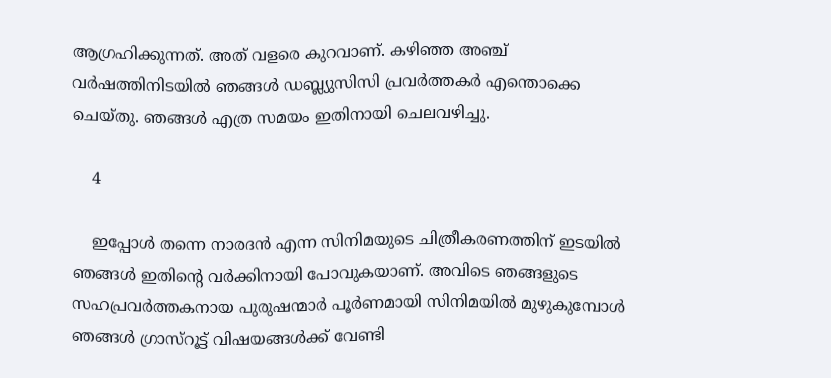ആഗ്രഹിക്കുന്നത്. അത് വളരെ കുറവാണ്. കഴിഞ്ഞ അഞ്ച് വര്‍ഷത്തിനിടയില്‍ ഞങ്ങള്‍ ഡബ്ല്യുസിസി പ്രവര്‍ത്തകര്‍ എന്തൊക്കെ ചെയ്തു. ഞങ്ങള്‍ എത്ര സമയം ഇതിനായി ചെലവഴിച്ചു.

    4

    ഇപ്പോള്‍ തന്നെ നാരദന്‍ എന്ന സിനിമയുടെ ചിത്രീകരണത്തിന് ഇടയില്‍ ഞങ്ങള്‍ ഇതിന്റെ വര്‍ക്കിനായി പോവുകയാണ്. അവിടെ ഞങ്ങളുടെ സഹപ്രവര്‍ത്തകനായ പുരുഷന്മാര്‍ പൂര്‍ണമായി സിനിമയില്‍ മുഴുകുമ്പോള്‍ ഞങ്ങള്‍ ഗ്രാസ്‌റൂട്ട് വിഷയങ്ങള്‍ക്ക് വേണ്ടി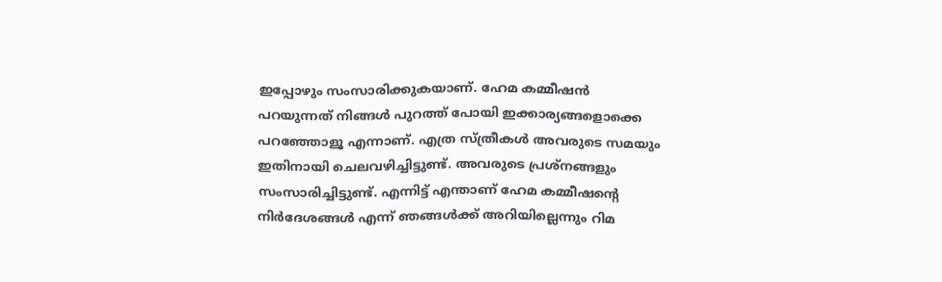ഇപ്പോഴും സംസാരിക്കുകയാണ്. ഹേമ കമ്മീഷന്‍ പറയുന്നത് നിങ്ങള്‍ പുറത്ത് പോയി ഇക്കാര്യങ്ങളൊക്കെ പറഞ്ഞോളൂ എന്നാണ്. എത്ര സ്ത്രീകള്‍ അവരുടെ സമയും ഇതിനായി ചെലവഴിച്ചിട്ടുണ്ട്. അവരുടെ പ്രശ്‌നങ്ങളും സംസാരിച്ചിട്ടുണ്ട്. എന്നിട്ട് എന്താണ് ഹേമ കമ്മീഷന്റെ നിര്‍ദേശങ്ങള്‍ എന്ന് ഞങ്ങള്‍ക്ക് അറിയില്ലെന്നും റിമ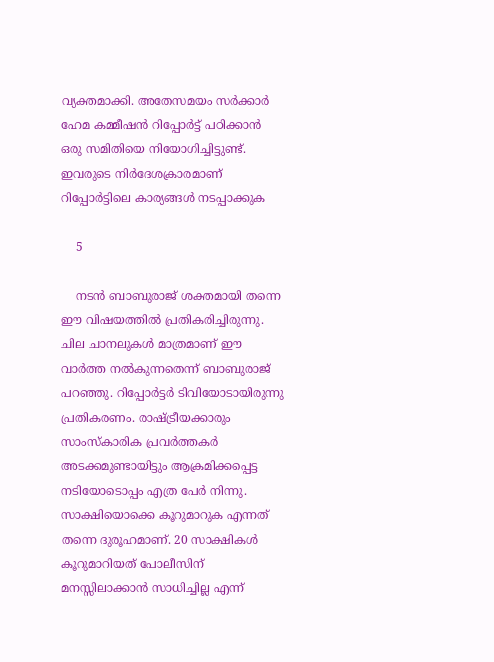വ്യക്തമാക്കി. അതേസമയം സര്‍ക്കാര്‍ ഹേമ കമ്മീഷന്‍ റിപ്പോര്‍ട്ട് പഠിക്കാന്‍ ഒരു സമിതിയെ നിയോഗിച്ചിട്ടുണ്ട്. ഇവരുടെ നിര്‍ദേശക്രാരമാണ് റിപ്പോര്‍ട്ടിലെ കാര്യങ്ങള്‍ നടപ്പാക്കുക

    5

    നടന്‍ ബാബുരാജ് ശക്തമായി തന്നെ ഈ വിഷയത്തില്‍ പ്രതികരിച്ചിരുന്നു. ചില ചാനലുകള്‍ മാത്രമാണ് ഈ വാര്‍ത്ത നല്‍കുന്നതെന്ന് ബാബുരാജ് പറഞ്ഞു. റിപ്പോര്‍ട്ടര്‍ ടിവിയോടായിരുന്നു പ്രതികരണം. രാഷ്ട്രീയക്കാരും സാംസ്‌കാരിക പ്രവര്‍ത്തകര്‍ അടക്കമുണ്ടായിട്ടും ആക്രമിക്കപ്പെട്ട നടിയോടൊപ്പം എത്ര പേര്‍ നിന്നു. സാക്ഷിയൊക്കെ കൂറുമാറുക എന്നത് തന്നെ ദുരൂഹമാണ്. 20 സാക്ഷികള്‍ കൂറുമാറിയത് പോലീസിന് മനസ്സിലാക്കാന്‍ സാധിച്ചില്ല എന്ന്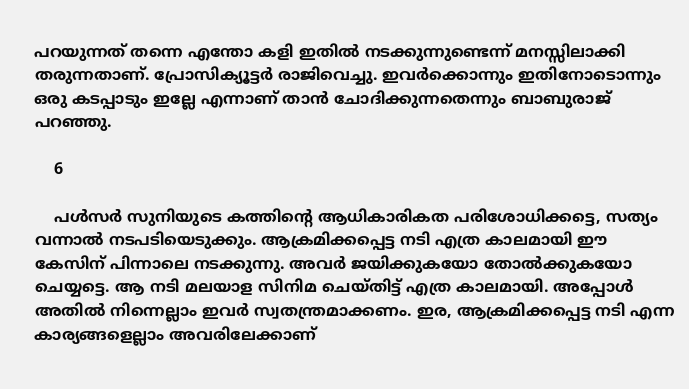പറയുന്നത് തന്നെ എന്തോ കളി ഇതില്‍ നടക്കുന്നുണ്ടെന്ന് മനസ്സിലാക്കി തരുന്നതാണ്. പ്രോസിക്യൂട്ടര്‍ രാജിവെച്ചു. ഇവര്‍ക്കൊന്നും ഇതിനോടൊന്നും ഒരു കടപ്പാടും ഇല്ലേ എന്നാണ് താന്‍ ചോദിക്കുന്നതെന്നും ബാബുരാജ് പറഞ്ഞു.

    6

    പള്‍സര്‍ സുനിയുടെ കത്തിന്റെ ആധികാരികത പരിശോധിക്കട്ടെ, സത്യം വന്നാല്‍ നടപടിയെടുക്കും. ആക്രമിക്കപ്പെട്ട നടി എത്ര കാലമായി ഈ കേസിന് പിന്നാലെ നടക്കുന്നു. അവര്‍ ജയിക്കുകയോ തോല്‍ക്കുകയോ ചെയ്യട്ടെ. ആ നടി മലയാള സിനിമ ചെയ്തിട്ട് എത്ര കാലമായി. അപ്പോള്‍ അതില്‍ നിന്നെല്ലാം ഇവര്‍ സ്വതന്ത്രമാക്കണം. ഇര, ആക്രമിക്കപ്പെട്ട നടി എന്ന കാര്യങ്ങളെല്ലാം അവരിലേക്കാണ്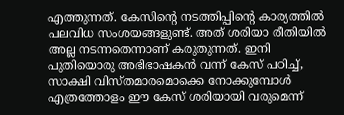എത്തുന്നത്. കേസിന്റെ നടത്തിപ്പിന്റെ കാര്യത്തില്‍ പലവിധ സംശയങ്ങളുണ്ട്. അത് ശരിയാ രീതിയില്‍ അല്ല നടന്നതെന്നാണ് കരുതുന്നത്. ഇനി പുതിയൊരു അഭിഭാഷകന്‍ വന്ന് കേസ് പഠിച്ച്, സാക്ഷി വിസ്തമാരമൊക്കെ നോക്കുമ്പോള്‍ എത്രത്തോളം ഈ കേസ് ശരിയായി വരുമെന്ന്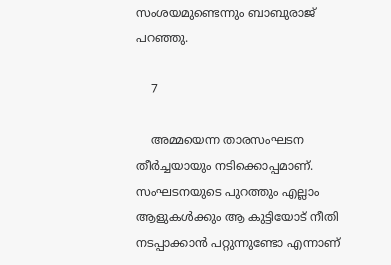സംശയമുണ്ടെന്നും ബാബുരാജ് പറഞ്ഞു.

    7

    അമ്മയെന്ന താരസംഘടന തീര്‍ച്ചയായും നടിക്കൊപ്പമാണ്. സംഘടനയുടെ പുറത്തും എല്ലാം ആളുകള്‍ക്കും ആ കുട്ടിയോട് നീതി നടപ്പാക്കാന്‍ പറ്റുന്നുണ്ടോ എന്നാണ്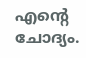എന്റെ ചോദ്യം.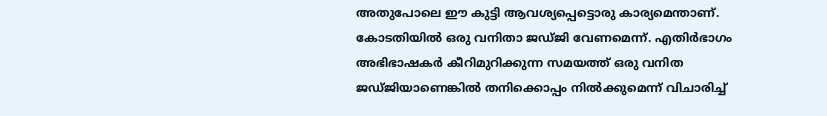അതുപോലെ ഈ കുട്ടി ആവശ്യപ്പെട്ടൊരു കാര്യമെന്താണ്. കോടതിയില്‍ ഒരു വനിതാ ജഡ്ജി വേണമെന്ന്. എതിര്‍ഭാഗം അഭിഭാഷകര്‍ കീറിമുറിക്കുന്ന സമയത്ത് ഒരു വനിത ജഡ്ജിയാണെങ്കില്‍ തനിക്കൊപ്പം നില്‍ക്കുമെന്ന് വിചാരിച്ച്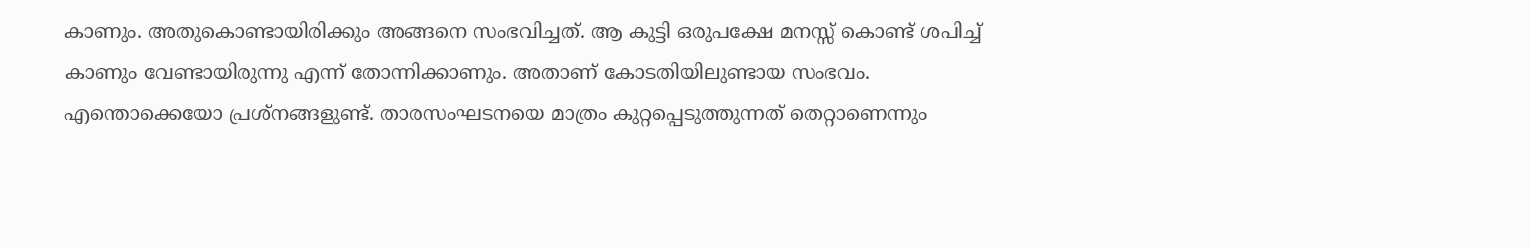കാണും. അതുകൊണ്ടായിരിക്കും അങ്ങനെ സംഭവിച്ചത്. ആ കുട്ടി ഒരുപക്ഷേ മനസ്സ് കൊണ്ട് ശപിച്ച് കാണും വേണ്ടായിരുന്നു എന്ന് തോന്നിക്കാണും. അതാണ് കോടതിയിലുണ്ടായ സംഭവം. എന്തൊക്കെയോ പ്രശ്‌നങ്ങളുണ്ട്. താരസംഘടനയെ മാത്രം കുറ്റപ്പെടുത്തുന്നത് തെറ്റാണെന്നും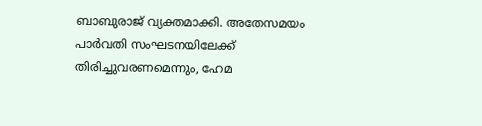ബാബുരാജ് വ്യക്തമാക്കി. അതേസമയം പാര്‍വതി സംഘടനയിലേക്ക് തിരിച്ചുവരണമെന്നും, ഹേമ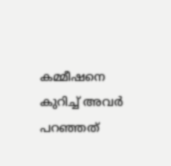കമ്മീഷനെ കുറിച്ച് അവര്‍ പറഞ്ഞത്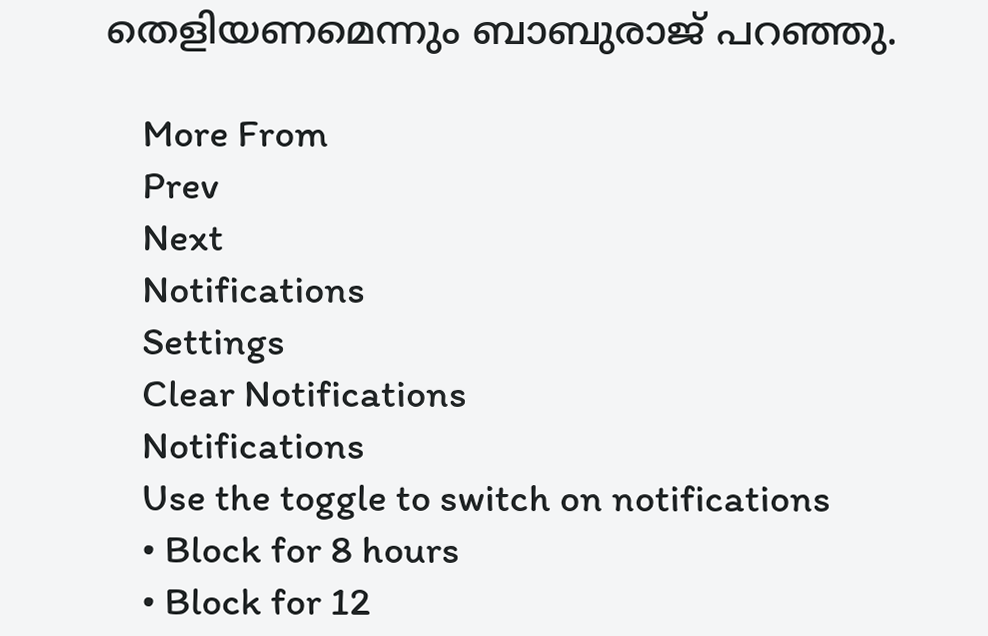തെളിയണമെന്നും ബാബുരാജ് പറഞ്ഞു.

    More From
    Prev
    Next
    Notifications
    Settings
    Clear Notifications
    Notifications
    Use the toggle to switch on notifications
    • Block for 8 hours
    • Block for 12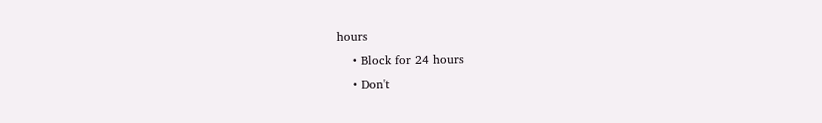hours
    • Block for 24 hours
    • Don't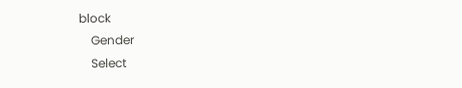block
    Gender
    Select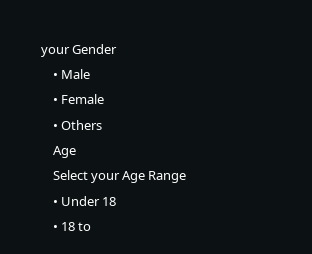your Gender
    • Male
    • Female
    • Others
    Age
    Select your Age Range
    • Under 18
    • 18 to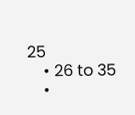25
    • 26 to 35
    •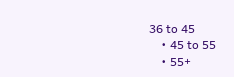36 to 45
    • 45 to 55
    • 55+